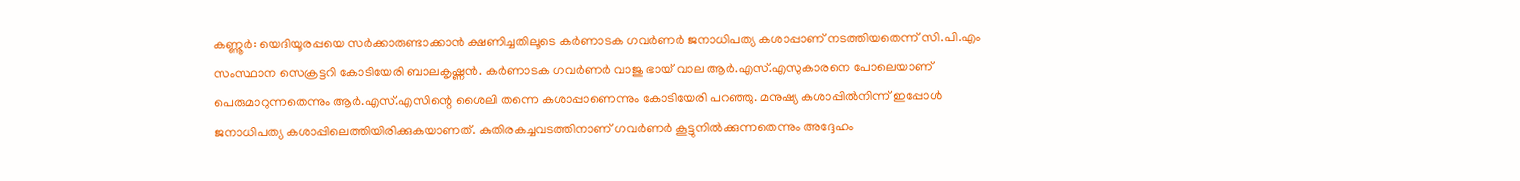കണ്ണൂര്‍: യെദിയൂരപ്പയെ സര്‍ക്കാരുണ്ടാക്കാന്‍ ക്ഷണിച്ചതിലൂടെ കര്‍ണാടക ഗവര്‍ണര്‍ ജനാധിപത്യ കശാപ്പാണ് നടത്തിയതെന്ന് സി.പി.എം സംസ്ഥാന സെക്രട്ടറി കോടിയേരി ബാലകൃഷ്ണന്‍. കര്‍ണാടക ഗവര്‍ണര്‍ വാജു ഭായ് വാല ആര്‍.എസ്.എസുകാരനെ പോലെയാണ് പെരുമാറുന്നതെന്നും ആര്‍.എസ്.എസിന്റെ ശൈലി തന്നെ കശാപ്പാണെന്നും കോടിയേരി പറഞ്ഞു. മനുഷ്യ കശാപ്പില്‍നിന്ന് ഇപ്പോള്‍ ജനാധിപത്യ കശാപ്പിലെത്തിയിരിക്കുകയാണത്. കുതിരകച്ചവടത്തിനാണ് ഗവര്‍ണര്‍ കൂട്ടുനില്‍ക്കുന്നതെന്നും അദ്ദേഹം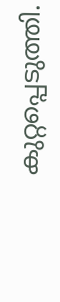കുറ്റപ്പെടുത്തി.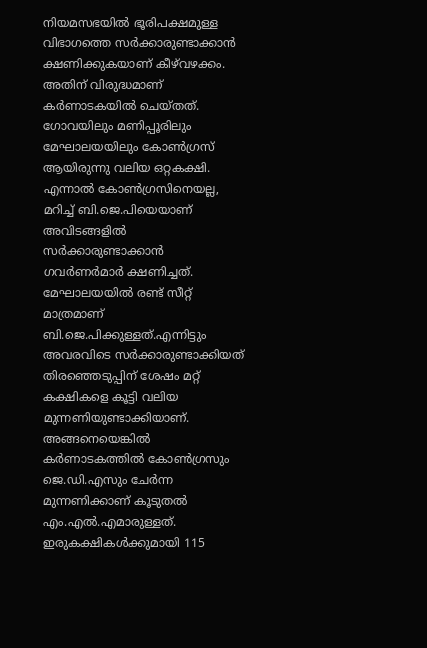നിയമസഭയില്‍ ഭൂരിപക്ഷമുള്ള വിഭാഗത്തെ സര്‍ക്കാരുണ്ടാക്കാന്‍ ക്ഷണിക്കുകയാണ് കീഴ്‌വഴക്കം. അതിന് വിരുദ്ധമാണ് കര്‍ണാടകയില്‍ ചെയ്തത്. ഗോവയിലും മണിപ്പൂരിലും മേഘാലയയിലും കോണ്‍ഗ്രസ് ആയിരുന്നു വലിയ ഒറ്റകക്ഷി. എന്നാല്‍ കോണ്‍ഗ്രസിനെയല്ല, മറിച്ച് ബി.ജെ.പിയെയാണ് അവിടങ്ങളില്‍ സര്‍ക്കാരുണ്ടാക്കാന്‍ ഗവര്‍ണര്‍മാര്‍ ക്ഷണിച്ചത്. മേഘാലയയില്‍ രണ്ട് സീറ്റ് മാത്രമാണ് ബി.ജെ.പിക്കുള്ളത്.എന്നിട്ടും അവരവിടെ സര്‍ക്കാരുണ്ടാക്കിയത് തിരഞ്ഞെടുപ്പിന് ശേഷം മറ്റ് കക്ഷികളെ കൂട്ടി വലിയ മുന്നണിയുണ്ടാക്കിയാണ്. അങ്ങനെയെങ്കില്‍ കര്‍ണാടകത്തില്‍ കോണ്‍ഗ്രസും ജെ.ഡി.എസും ചേര്‍ന്ന മുന്നണിക്കാണ് കൂടുതല്‍ എം.എല്‍.എമാരുള്ളത്. ഇരുകക്ഷികള്‍ക്കുമായി 115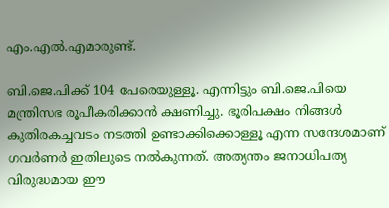എം.എല്‍.എമാരുണ്ട്.

ബി.ജെ.പിക്ക് 104 പേരെയുള്ളൂ. എന്നിട്ടും ബി.ജെ.പിയെ മന്ത്രിസഭ രൂപീകരിക്കാന്‍ ക്ഷണിച്ചു. ഭൂരിപക്ഷം നിങ്ങള്‍ കുതിരകച്ചവടം നടത്തി ഉണ്ടാക്കിക്കൊള്ളൂ എന്ന സന്ദേശമാണ് ഗവര്‍ണര്‍ ഇതിലുടെ നല്‍കുന്നത്. അത്യന്തം ജനാധിപത്യ വിരുദ്ധമായ ഈ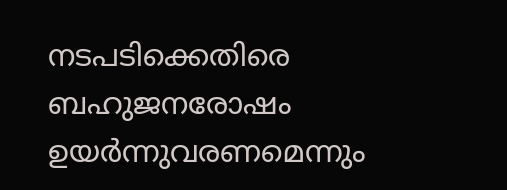നടപടിക്കെതിരെ ബഹുജനരോഷം ഉയര്‍ന്നുവരണമെന്നും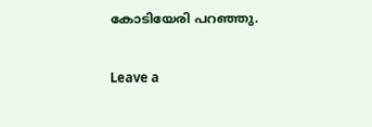കോടിയേരി പറഞ്ഞു.

Leave a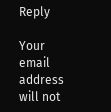Reply

Your email address will not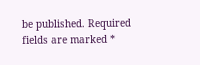be published. Required fields are marked *